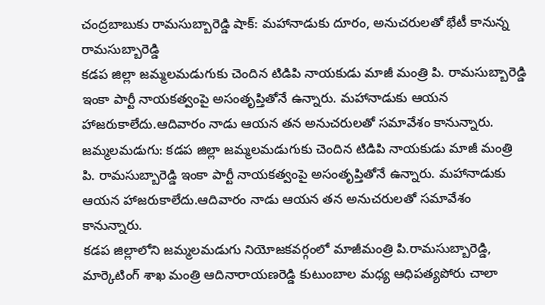చంద్రబాబుకు రామసుబ్బారెడ్డి షాక్: మహానాడుకు దూరం, అనుచరులతో భేటీ కానున్న రామసుబ్బారెడ్డి
కడప జిల్లా జమ్మలమడుగుకు చెందిన టిడిపి నాయకుడు మాజీ మంత్రి పి. రామసుబ్బారెడ్డి ఇంకా పార్టీ నాయకత్వంపై అసంతృప్తితోనే ఉన్నారు. మహానాడుకు ఆయన హాజరుకాలేదు.ఆదివారం నాడు ఆయన తన అనుచరులతో సమావేశం కానున్నారు.
జమ్మలమడుగు: కడప జిల్లా జమ్మలమడుగుకు చెందిన టిడిపి నాయకుడు మాజీ మంత్రి పి. రామసుబ్బారెడ్డి ఇంకా పార్టీ నాయకత్వంపై అసంతృప్తితోనే ఉన్నారు. మహానాడుకు ఆయన హాజరుకాలేదు.ఆదివారం నాడు ఆయన తన అనుచరులతో సమావేశం కానున్నారు.
కడప జిల్లాలోని జమ్మలమడుగు నియోజకవర్గంలో మాజీమంత్రి పి.రామసుబ్బారెడ్డి, మార్కెటింగ్ శాఖ మంత్రి ఆదినారాయణరెడ్డి కుటుంబాల మధ్య ఆధిపత్యపోరు చాలా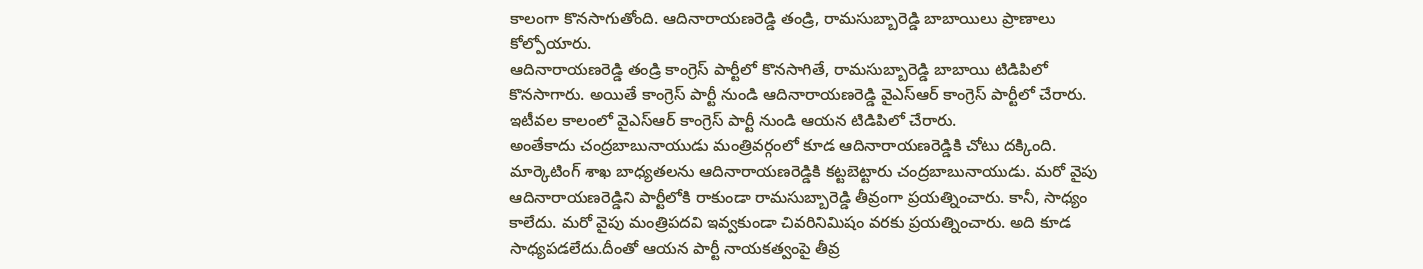కాలంగా కొనసాగుతోంది. ఆదినారాయణరెడ్డి తండ్రి, రామసుబ్బారెడ్డి బాబాయిలు ప్రాణాలు కోల్పోయారు.
ఆదినారాయణరెడ్డి తండ్రి కాంగ్రెస్ పార్టీలో కొనసాగితే, రామసుబ్బారెడ్డి బాబాయి టిడిపిలో కొనసాగారు. అయితే కాంగ్రెస్ పార్టీ నుండి ఆదినారాయణరెడ్డి వైఎస్ఆర్ కాంగ్రెస్ పార్టీలో చేరారు. ఇటీవల కాలంలో వైఎస్ఆర్ కాంగ్రెస్ పార్టీ నుండి ఆయన టిడిపిలో చేరారు.
అంతేకాదు చంద్రబాబునాయుడు మంత్రివర్గంలో కూడ ఆదినారాయణరెడ్డికి చోటు దక్కింది. మార్కెటింగ్ శాఖ బాధ్యతలను ఆదినారాయణరెడ్డికి కట్టబెట్టారు చంద్రబాబునాయుడు. మరో వైపు ఆదినారాయణరెడ్డిని పార్టీలోకి రాకుండా రామసుబ్బారెడ్డి తీవ్రంగా ప్రయత్నించారు. కానీ, సాధ్యం కాలేదు. మరో వైపు మంత్రిపదవి ఇవ్వకుండా చివరినిమిషం వరకు ప్రయత్నించారు. అది కూడ సాధ్యపడలేదు.దీంతో ఆయన పార్టీ నాయకత్వంపై తీవ్ర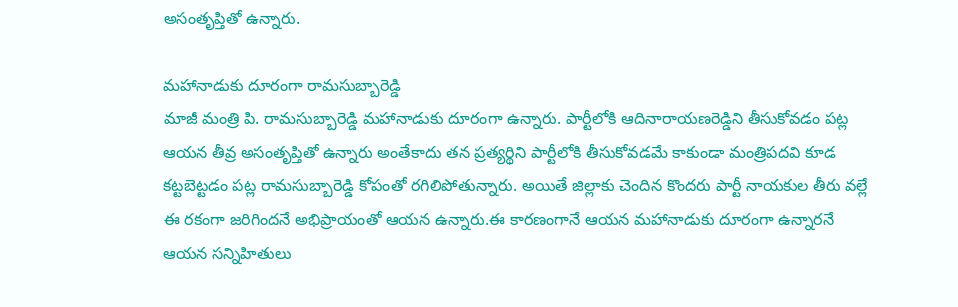అసంతృప్తితో ఉన్నారు.

మహానాడుకు దూరంగా రామసుబ్బారెడ్డి
మాజీ మంత్రి పి. రామసుబ్బారెడ్డి మహానాడుకు దూరంగా ఉన్నారు. పార్టీలోకి ఆదినారాయణరెడ్డిని తీసుకోవడం పట్ల ఆయన తీవ్ర అసంతృప్తితో ఉన్నారు అంతేకాదు తన ప్రత్యర్థిని పార్టీలోకి తీసుకోవడమే కాకుండా మంత్రిపదవి కూడ కట్టబెట్టడం పట్ల రామసుబ్బారెడ్డి కోపంతో రగిలిపోతున్నారు. అయితే జిల్లాకు చెందిన కొందరు పార్టీ నాయకుల తీరు వల్లే ఈ రకంగా జరిగిందనే అభిప్రాయంతో ఆయన ఉన్నారు.ఈ కారణంగానే ఆయన మహానాడుకు దూరంగా ఉన్నారనే ఆయన సన్నిహితులు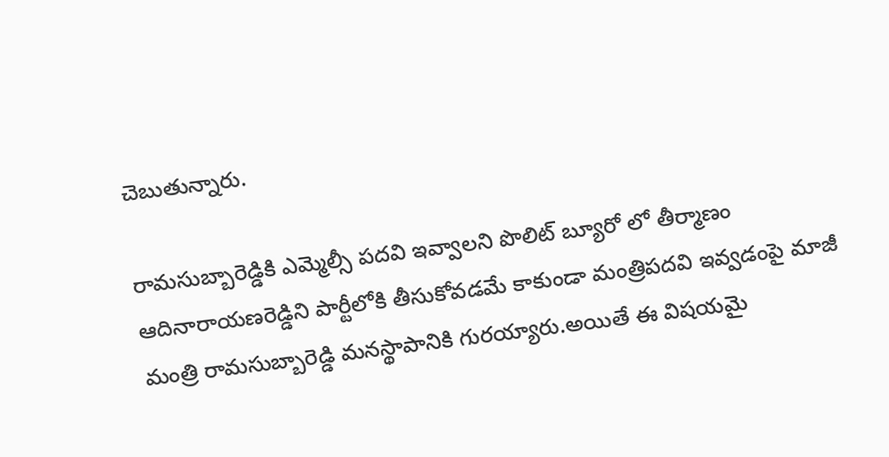చెబుతున్నారు.

రామసుబ్బారెడ్డికి ఎమ్మెల్సీ పదవి ఇవ్వాలని పొలిట్ బ్యూరో లో తీర్మాణం
ఆదినారాయణరెడ్డిని పార్టీలోకి తీసుకోవడమే కాకుండా మంత్రిపదవి ఇవ్వడంపై మాజీ మంత్రి రామసుబ్బారెడ్డి మనస్థాపానికి గురయ్యారు.అయితే ఈ విషయమై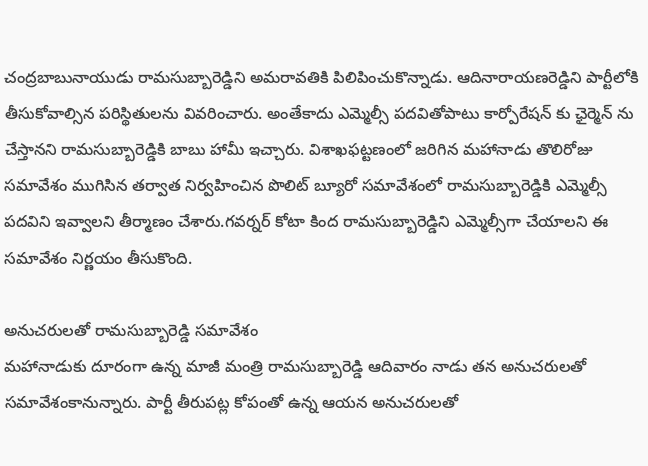చంద్రబాబునాయుడు రామసుబ్బారెడ్డిని అమరావతికి పిలిపించుకొన్నాడు. ఆదినారాయణరెడ్డిని పార్టీలోకి తీసుకోవాల్సిన పరిస్థితులను వివరించారు. అంతేకాదు ఎమ్మెల్సీ పదవితోపాటు కార్పోరేషన్ కు ఛైర్మెన్ ను చేస్తానని రామసుబ్బారెడ్డికి బాబు హామీ ఇచ్చారు. విశాఖఫట్టణంలో జరిగిన మహానాడు తొలిరోజు సమావేశం ముగిసిన తర్వాత నిర్వహించిన పొలిట్ బ్యూరో సమావేశంలో రామసుబ్బారెడ్డికి ఎమ్మెల్సీ పదవిని ఇవ్వాలని తీర్మాణం చేశారు.గవర్నర్ కోటా కింద రామసుబ్బారెడ్డిని ఎమ్మెల్సీగా చేయాలని ఈ సమావేశం నిర్ణయం తీసుకొంది.

అనుచరులతో రామసుబ్బారెడ్డి సమావేశం
మహానాడుకు దూరంగా ఉన్న మాజీ మంత్రి రామసుబ్బారెడ్డి ఆదివారం నాడు తన అనుచరులతో సమావేశంకానున్నారు. పార్టీ తీరుపట్ల కోపంతో ఉన్న ఆయన అనుచరులతో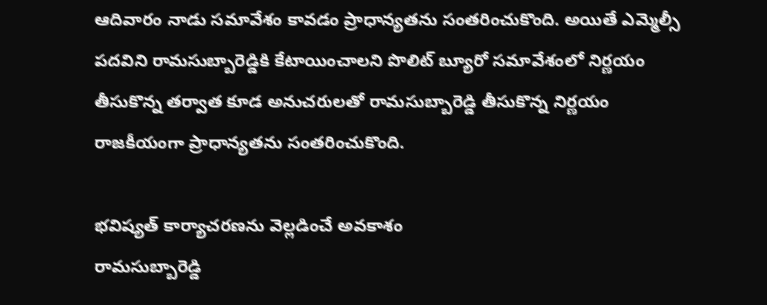ఆదివారం నాడు సమావేశం కావడం ప్రాధాన్యతను సంతరించుకొంది. అయితే ఎమ్మెల్సీ పదవిని రామసుబ్బారెడ్డికి కేటాయించాలని పొలిట్ బ్యూరో సమావేశంలో నిర్ణయం తీసుకొన్న తర్వాత కూడ అనుచరులతో రామసుబ్బారెడ్డి తీసుకొన్న నిర్ణయం రాజకీయంగా ప్రాధాన్యతను సంతరించుకొంది.

భవిష్యత్ కార్యాచరణను వెల్లడించే అవకాశం
రామసుబ్బారెడ్డి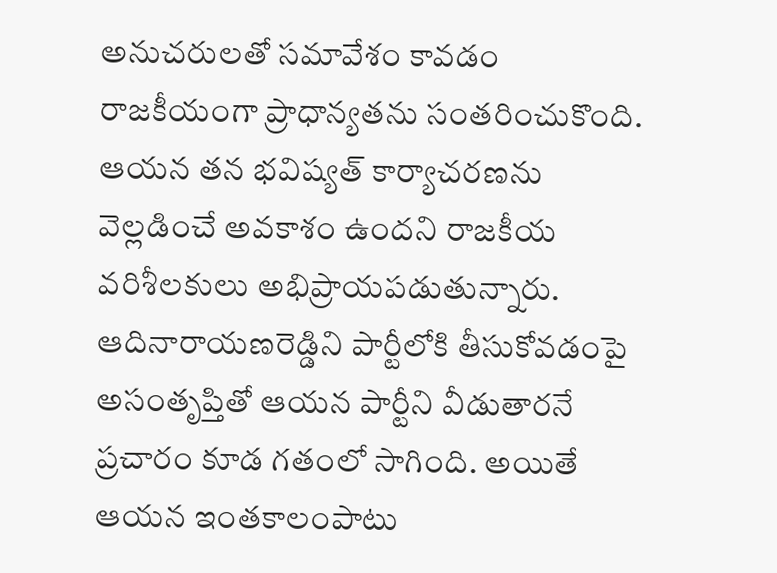అనుచరులతో సమావేశం కావడం రాజకీయంగా ప్రాధాన్యతను సంతరించుకొంది. ఆయన తన భవిష్యత్ కార్యాచరణను వెల్లడించే అవకాశం ఉందని రాజకీయ వరిశీలకులు అభిప్రాయపడుతున్నారు. ఆదినారాయణరెడ్డిని పార్టీలోకి తీసుకోవడంపై అసంతృప్తితో ఆయన పార్టీని వీడుతారనే ప్రచారం కూడ గతంలో సాగింది. అయితే ఆయన ఇంతకాలంపాటు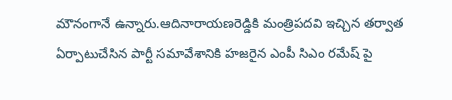మౌనంగానే ఉన్నారు.ఆదినారాయణరెడ్డికి మంత్రిపదవి ఇచ్చిన తర్వాత ఏర్పాటుచేసిన పార్టీ సమావేశానికి హజరైన ఎంపీ సిఎం రమేష్ పై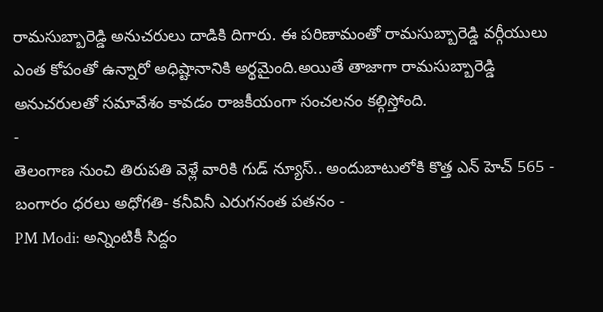రామసుబ్బారెడ్డి అనుచరులు దాడికి దిగారు. ఈ పరిణామంతో రామసుబ్బారెడ్డి వర్గీయులు ఎంత కోపంతో ఉన్నారో అధిష్టానానికి అర్థమైంది.అయితే తాజాగా రామసుబ్బారెడ్డి అనుచరులతో సమావేశం కావడం రాజకీయంగా సంచలనం కల్గిస్తోంది.
-
తెలంగాణ నుంచి తిరుపతి వెళ్లే వారికి గుడ్ న్యూస్.. అందుబాటులోకి కొత్త ఎన్ హెచ్ 565 -
బంగారం ధరలు అధోగతి- కనీవినీ ఎరుగనంత పతనం -
PM Modi: అన్నింటికీ సిద్దం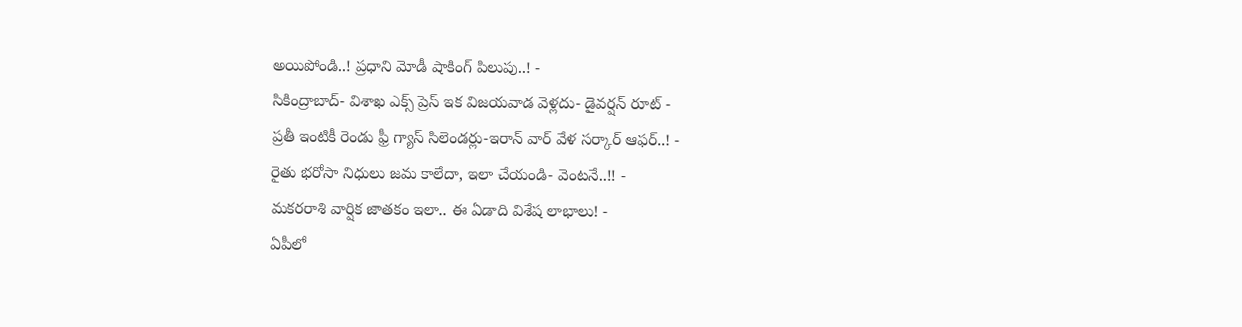అయిపోండి..! ప్రధాని మోడీ షాకింగ్ పిలుపు..! -
సికింద్రాబాద్- విశాఖ ఎక్స్ ప్రెస్ ఇక విజయవాడ వెళ్లదు- డైవర్షన్ రూట్ -
ప్రతీ ఇంటికీ రెండు ఫ్రీ గ్యాస్ సిలెండర్లు-ఇరాన్ వార్ వేళ సర్కార్ ఆఫర్..! -
రైతు భరోసా నిధులు జమ కాలేదా, ఇలా చేయండి- వెంటనే..!! -
మకరరాశి వార్షిక జాతకం ఇలా.. ఈ ఏడాది విశేష లాభాలు! -
ఏపీలో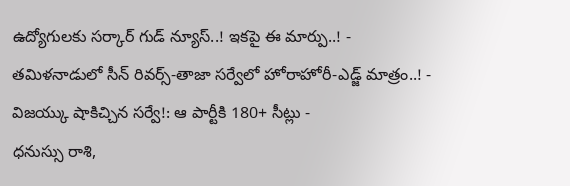ఉద్యోగులకు సర్కార్ గుడ్ న్యూస్..! ఇకపై ఈ మార్పు..! -
తమిళనాడులో సీన్ రివర్స్-తాజా సర్వేలో హోరాహోరీ-ఎడ్జ్ మాత్రం..! -
విజయ్కు షాకిచ్చిన సర్వే!: ఆ పార్టీకి 180+ సీట్లు -
ధనుస్సు రాశి,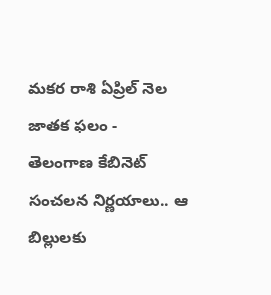మకర రాశి ఏప్రిల్ నెల జాతక ఫలం -
తెలంగాణ కేబినెట్ సంచలన నిర్ణయాలు.. ఆ బిల్లులకు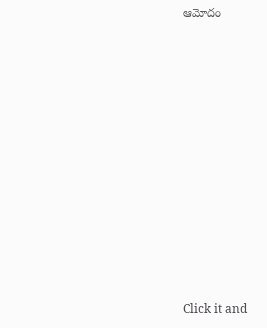ఆమోదం












Click it and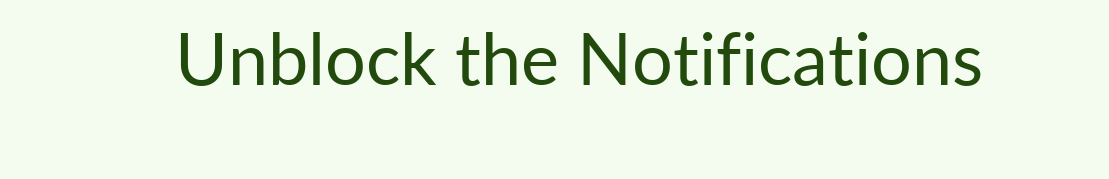Unblock the Notifications